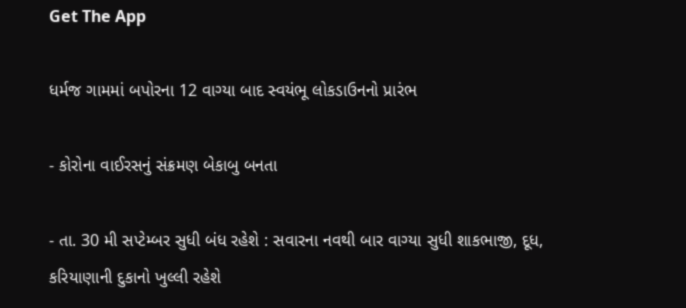Get The App

ધર્મજ ગામમાં બપોરના 12 વાગ્યા બાદ સ્વયંભૂ લોકડાઉનનો પ્રારંભ

- કોરોના વાઈરસનું સંક્રમણ બેકાબુ બનતા

- તા. 30 મી સપ્ટેમ્બર સુધી બંધ રહેશે : સવારના નવથી બાર વાગ્યા સુધી શાકભાજી, દૂધ, કરિયાણાની દુકાનો ખુલ્લી રહેશે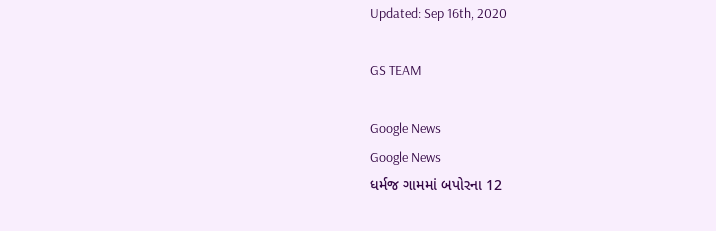Updated: Sep 16th, 2020

GS TEAM

Google News
Google News
ધર્મજ ગામમાં બપોરના 12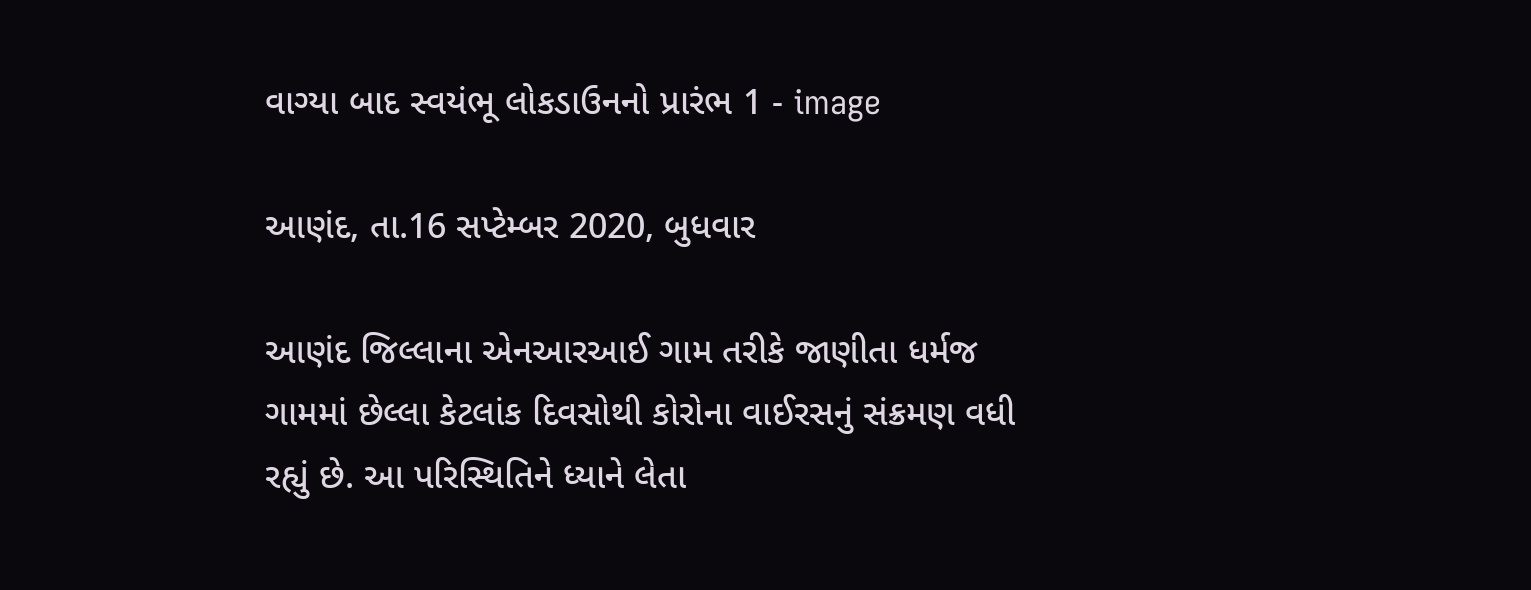વાગ્યા બાદ સ્વયંભૂ લોકડાઉનનો પ્રારંભ 1 - image

આણંદ, તા.16 સપ્ટેમ્બર 2020, બુધવાર

આણંદ જિલ્લાના એનઆરઆઈ ગામ તરીકે જાણીતા ધર્મજ ગામમાં છેલ્લા કેટલાંક દિવસોથી કોરોના વાઈરસનું સંક્રમણ વધી રહ્યું છે. આ પરિસ્થિતિને ધ્યાને લેતા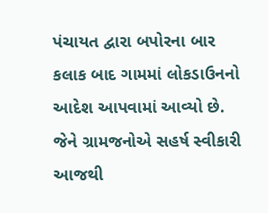પંચાયત દ્વારા બપોરના બાર કલાક બાદ ગામમાં લોકડાઉનનો આદેશ આપવામાં આવ્યો છે. જેને ગ્રામજનોએ સહર્ષ સ્વીકારી આજથી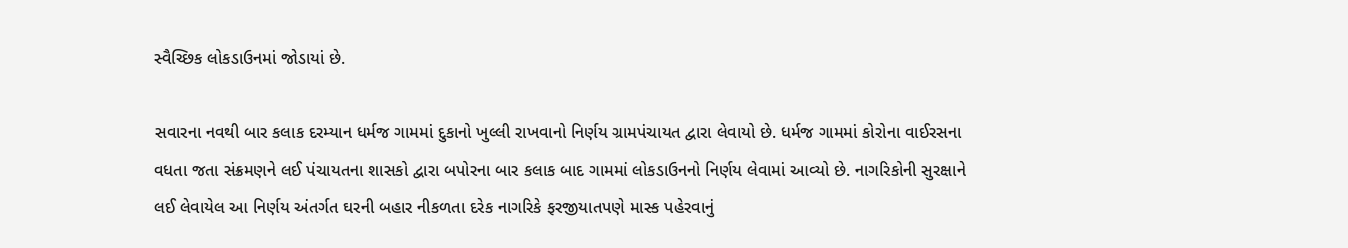સ્વૈચ્છિક લોકડાઉનમાં જોડાયાં છે.

સવારના નવથી બાર કલાક દરમ્યાન ધર્મજ ગામમાં દુકાનો ખુલ્લી રાખવાનો નિર્ણય ગ્રામપંચાયત દ્વારા લેવાયો છે. ધર્મજ ગામમાં કોરોના વાઈરસના વધતા જતા સંક્રમણને લઈ પંચાયતના શાસકો દ્વારા બપોરના બાર કલાક બાદ ગામમાં લોકડાઉનનો નિર્ણય લેવામાં આવ્યો છે. નાગરિકોની સુરક્ષાને લઈ લેવાયેલ આ નિર્ણય અંતર્ગત ઘરની બહાર નીકળતા દરેક નાગરિકે ફરજીયાતપણે માસ્ક પહેરવાનું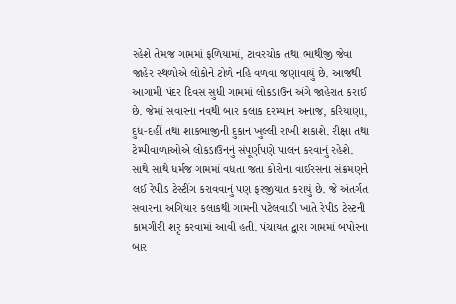રહેશે તેમજ ગામમાં ફળિયામાં, ટાવરચોક તથા ભાથીજી જેવા જાહેર સ્થળોએ લોકોને ટોળે નહિ વળવા જણાવાયું છે. આજથી આગામી પંદર દિવસ સુધી ગામમાં લોકડાઉન અંગે જાહેરાત કરાઈ છે. જેમાં સવારના નવથી બાર કલાક દરમ્યાન અનાજ, કરિયાણા, દુધ-દહીં તથા શાકભાજીની દુકાન ખુલ્લી રાખી શકાશે. રીક્ષા તથા ટેમ્પીવાળાઓએ લોકડાઉનનું સંપૂર્ણપણે પાલન કરવાનું રહેશે. સાથે સાથે ધર્મજ ગામમાં વધતા જતા કોરોના વાઈરસના સંક્રમણને લઈ રેપીડ ટેસ્ટીંગ કરાવવાનું પણ ફરજીયાત કરાયું છે. જે અંતર્ગત સવારના અગિયાર કલાકથી ગામની પટેલવાડી ખાતે રેપીડ ટેસ્ટની કામગીરી શરૃ કરવામાં આવી હતી. પંચાયત દ્વારા ગામમાં બપોરના બાર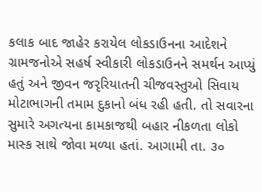કલાક બાદ જાહેર કરાયેલ લોકડાઉનના આદેશને ગ્રામજનોએ સહર્ષ સ્વીકારી લોકડાઉનને સમર્થન આપ્યું હતું અને જીવન જરૃરિયાતની ચીજવસ્તુઓ સિવાય મોટાભાગની તમામ દુકાનો બંધ રહી હતી. તો સવારના સુમારે અગત્યના કામકાજથી બહાર નીકળતા લોકો માસ્ક સાથે જોવા મળ્યા હતાં. આગામી તા. ૩૦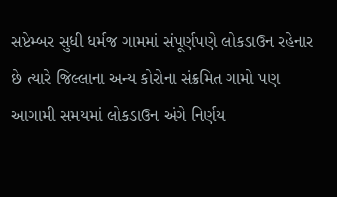સપ્ટેમ્બર સુધી ધર્મજ ગામમાં સંપૂર્ણપણે લોકડાઉન રહેનાર છે ત્યારે જિલ્લાના અન્ય કોરોના સંક્રમિત ગામો પણ આગામી સમયમાં લોકડાઉન અંગે નિર્ણય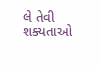લે તેવી શક્યતાઓ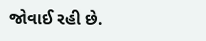જોવાઈ રહી છે.